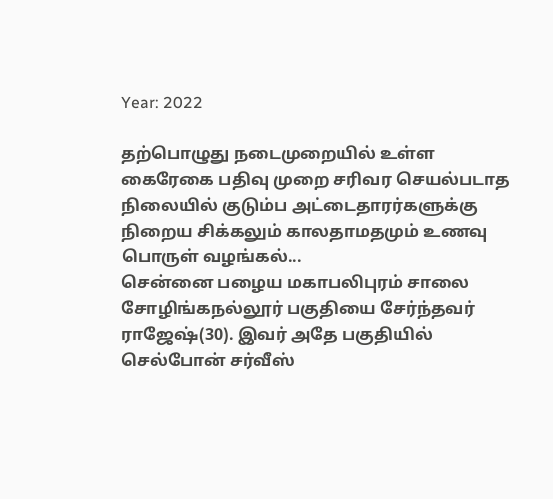Year: 2022

தற்பொழுது நடைமுறையில் உள்ள கைரேகை பதிவு முறை சரிவர செயல்படாத நிலையில் குடும்ப அட்டைதாரர்களுக்கு நிறைய சிக்கலும் காலதாமதமும் உணவு பொருள் வழங்கல்...
சென்னை பழைய மகாபலிபுரம் சாலை சோழிங்கநல்லூர் பகுதியை சேர்ந்தவர் ராஜேஷ்(30). இவர் அதே பகுதியில் செல்போன் சர்வீஸ்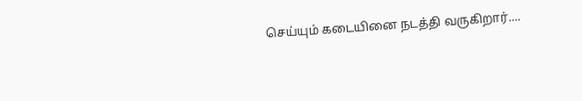செய்யும் கடையினை நடத்தி வருகிறார்....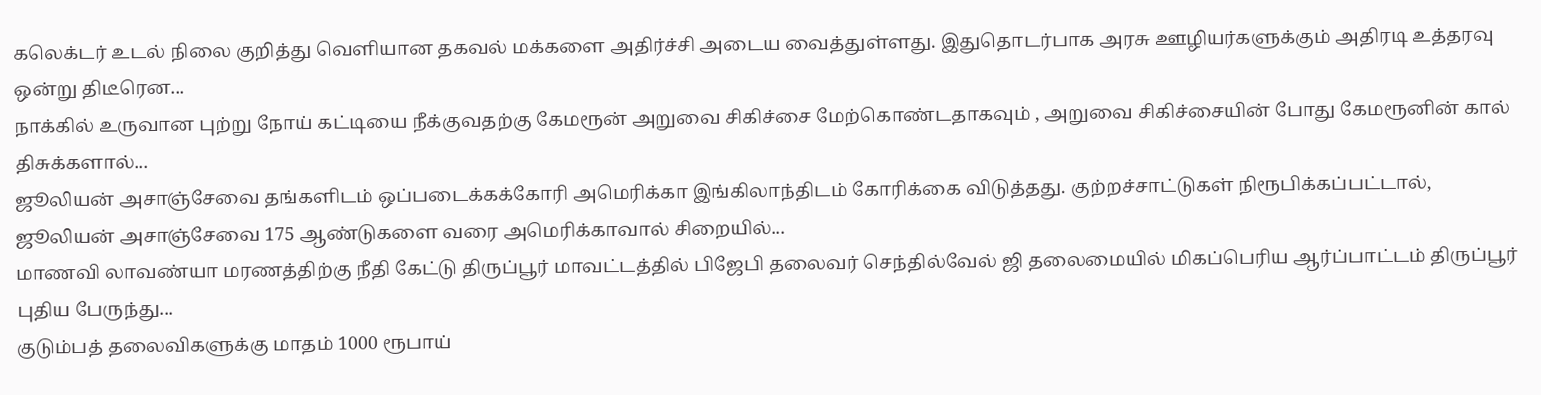கலெக்டர் உடல் நிலை குறித்து வெளியான தகவல் மக்களை அதிர்ச்சி அடைய வைத்துள்ளது. இதுதொடர்பாக அரசு ஊழியர்களுக்கும் அதிரடி உத்தரவு ஒன்று திடீரென...
நாக்கில் உருவான புற்று நோய் கட்டியை நீக்குவதற்கு கேமரூன் அறுவை சிகிச்சை மேற்கொண்டதாகவும் , அறுவை சிகிச்சையின் போது கேமரூனின் கால் திசுக்களால்...
ஜூலியன் அசாஞ்சேவை தங்களிடம் ஒப்படைக்கக்கோரி அமெரிக்கா இங்கிலாந்திடம் கோரிக்கை விடுத்தது. குற்றச்சாட்டுகள் நிரூபிக்கப்பட்டால், ஜூலியன் அசாஞ்சேவை 175 ஆண்டுகளை வரை அமெரிக்காவால் சிறையில்...
மாணவி லாவண்யா மரணத்திற்கு நீதி கேட்டு திருப்பூர் மாவட்டத்தில் பிஜேபி தலைவர் செந்தில்வேல் ஜி தலைமையில் மிகப்பெரிய ஆர்ப்பாட்டம் திருப்பூர் புதிய பேருந்து...
குடும்பத் தலைவிகளுக்கு மாதம் 1000 ரூபாய்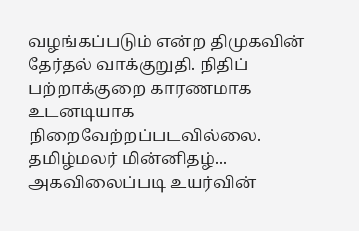வழங்கப்படும் என்ற திமுகவின் தேர்தல் வாக்குறுதி. நிதிப் பற்றாக்குறை காரணமாக உடனடியாக நிறைவேற்றப்படவில்லை.  தமிழ்மலர் மின்னிதழ்...
அகவிலைப்படி உயர்வின்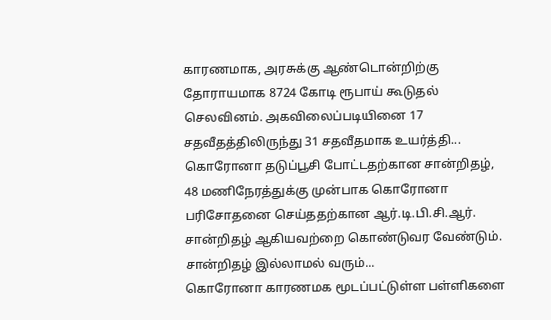காரணமாக, அரசுக்கு ஆண்டொன்றிற்கு தோராயமாக 8724 கோடி ரூபாய் கூடுதல் செலவினம். அகவிலைப்படியினை 17 சதவீதத்திலிருந்து 31 சதவீதமாக உயர்த்தி...
கொரோனா தடுப்பூசி போட்டதற்கான சான்றிதழ், 48 மணிநேரத்துக்கு முன்பாக கொரோனா பரிசோதனை செய்ததற்கான ஆர்.டி.பி.சி.ஆர். சான்றிதழ் ஆகியவற்றை கொண்டுவர வேண்டும். சான்றிதழ் இல்லாமல் வரும்...
கொரோனா காரணமக மூடப்பட்டுள்ள பள்ளிகளை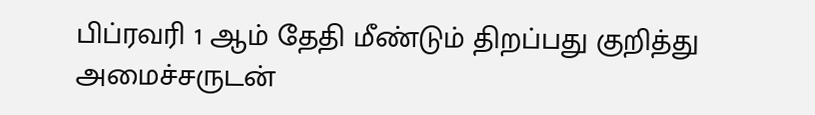பிப்ரவரி 1 ஆம் தேதி மீண்டும் திறப்பது குறித்து அமைச்சருடன்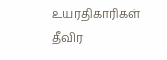உயரதிகாரிகள் தீவிர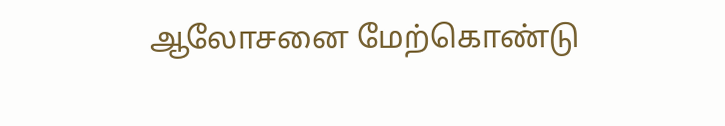ஆலோசனை மேற்கொண்டு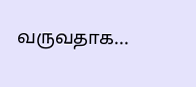வருவதாக...